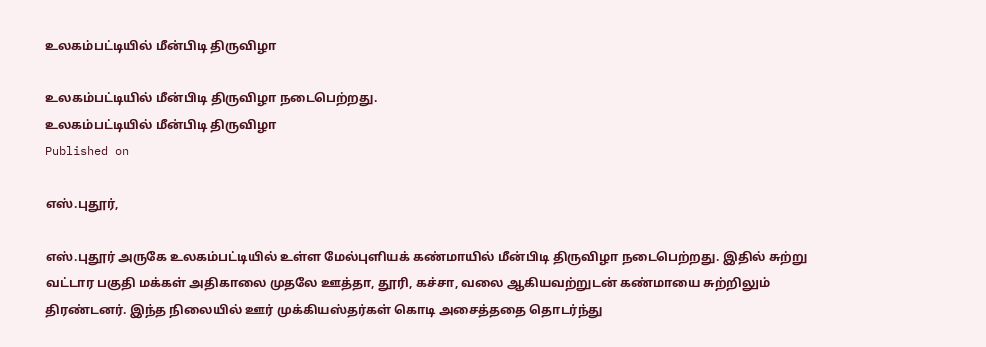உலகம்பட்டியில் மீன்பிடி திருவிழா

உலகம்பட்டியில் மீன்பிடி திருவிழா நடைபெற்றது.
உலகம்பட்டியில் மீன்பிடி திருவிழா
Published on

எஸ்.புதூர்,

எஸ்.புதூர் அருகே உலகம்பட்டியில் உள்ள மேல்புளியக் கண்மாயில் மீன்பிடி திருவிழா நடைபெற்றது. இதில் சுற்று வட்டார பகுதி மக்கள் அதிகாலை முதலே ஊத்தா, தூரி, கச்சா, வலை ஆகியவற்றுடன் கண்மாயை சுற்றிலும் திரண்டனர். இந்த நிலையில் ஊர் முக்கியஸ்தர்கள் கொடி அசைத்ததை தொடர்ந்து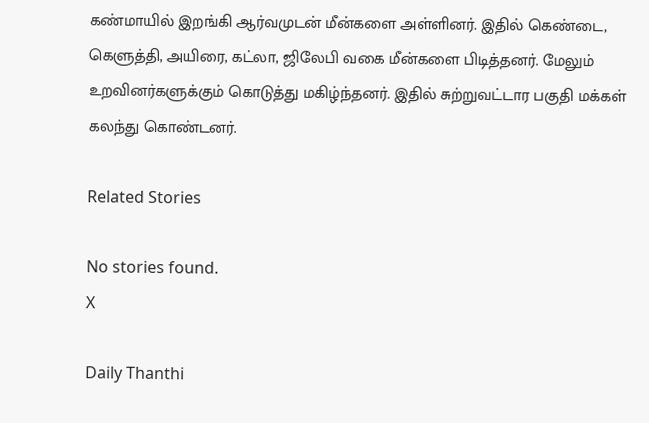கண்மாயில் இறங்கி ஆர்வமுடன் மீன்களை அள்ளினர். இதில் கெண்டை, கெளுத்தி, அயிரை, கட்லா, ஜிலேபி வகை மீன்களை பிடித்தனர். மேலும் உறவினர்களுக்கும் கொடுத்து மகிழ்ந்தனர். இதில் சுற்றுவட்டார பகுதி மக்கள் கலந்து கொண்டனர்.

Related Stories

No stories found.
X

Daily Thanthi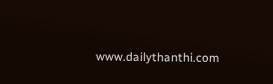www.dailythanthi.com